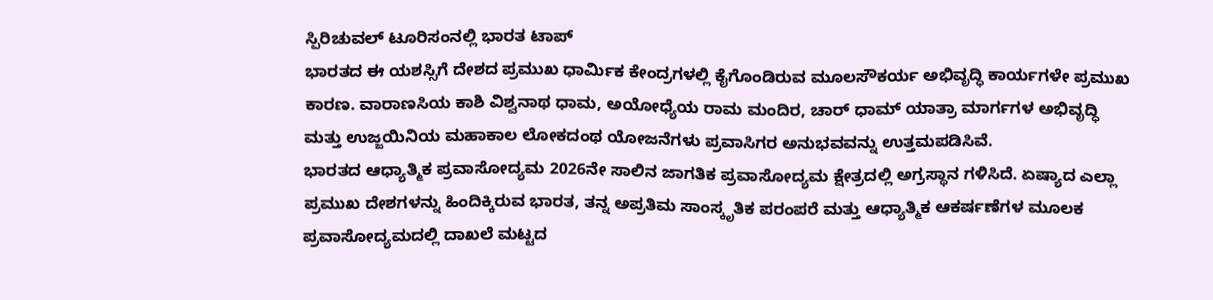ಸ್ಪಿರಿಚುವಲ್ ಟೂರಿಸಂನಲ್ಲಿ ಭಾರತ ಟಾಪ್
ಭಾರತದ ಈ ಯಶಸ್ಸಿಗೆ ದೇಶದ ಪ್ರಮುಖ ಧಾರ್ಮಿಕ ಕೇಂದ್ರಗಳಲ್ಲಿ ಕೈಗೊಂಡಿರುವ ಮೂಲಸೌಕರ್ಯ ಅಭಿವೃದ್ಧಿ ಕಾರ್ಯಗಳೇ ಪ್ರಮುಖ ಕಾರಣ. ವಾರಾಣಸಿಯ ಕಾಶಿ ವಿಶ್ವನಾಥ ಧಾಮ, ಅಯೋಧ್ಯೆಯ ರಾಮ ಮಂದಿರ, ಚಾರ್ ಧಾಮ್ ಯಾತ್ರಾ ಮಾರ್ಗಗಳ ಅಭಿವೃದ್ಧಿ ಮತ್ತು ಉಜ್ಜಯಿನಿಯ ಮಹಾಕಾಲ ಲೋಕದಂಥ ಯೋಜನೆಗಳು ಪ್ರವಾಸಿಗರ ಅನುಭವವನ್ನು ಉತ್ತಮಪಡಿಸಿವೆ.
ಭಾರತದ ಆಧ್ಯಾತ್ಮಿಕ ಪ್ರವಾಸೋದ್ಯಮ 2026ನೇ ಸಾಲಿನ ಜಾಗತಿಕ ಪ್ರವಾಸೋದ್ಯಮ ಕ್ಷೇತ್ರದಲ್ಲಿ ಅಗ್ರಸ್ಥಾನ ಗಳಿಸಿದೆ. ಏಷ್ಯಾದ ಎಲ್ಲಾ ಪ್ರಮುಖ ದೇಶಗಳನ್ನು ಹಿಂದಿಕ್ಕಿರುವ ಭಾರತ, ತನ್ನ ಅಪ್ರತಿಮ ಸಾಂಸ್ಕೃತಿಕ ಪರಂಪರೆ ಮತ್ತು ಆಧ್ಯಾತ್ಮಿಕ ಆಕರ್ಷಣೆಗಳ ಮೂಲಕ ಪ್ರವಾಸೋದ್ಯಮದಲ್ಲಿ ದಾಖಲೆ ಮಟ್ಟದ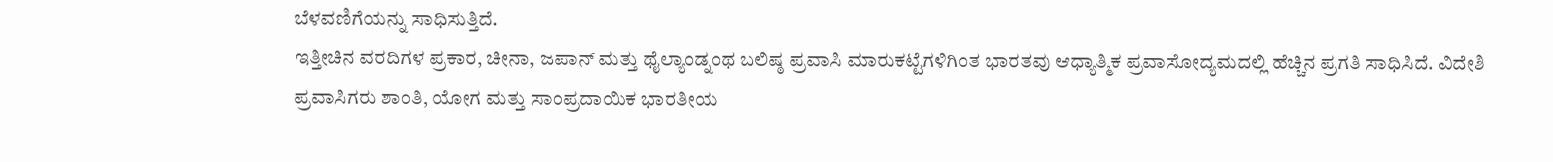ಬೆಳವಣಿಗೆಯನ್ನು ಸಾಧಿಸುತ್ತಿದೆ.
ಇತ್ತೀಚಿನ ವರದಿಗಳ ಪ್ರಕಾರ, ಚೀನಾ, ಜಪಾನ್ ಮತ್ತು ಥೈಲ್ಯಾಂಡ್ನಂಥ ಬಲಿಷ್ಠ ಪ್ರವಾಸಿ ಮಾರುಕಟ್ಟೆಗಳಿಗಿಂತ ಭಾರತವು ಆಧ್ಯಾತ್ಮಿಕ ಪ್ರವಾಸೋದ್ಯಮದಲ್ಲಿ ಹೆಚ್ಚಿನ ಪ್ರಗತಿ ಸಾಧಿಸಿದೆ. ವಿದೇಶಿ ಪ್ರವಾಸಿಗರು ಶಾಂತಿ, ಯೋಗ ಮತ್ತು ಸಾಂಪ್ರದಾಯಿಕ ಭಾರತೀಯ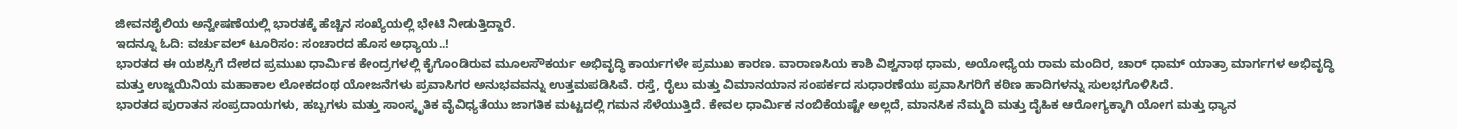ಜೀವನಶೈಲಿಯ ಅನ್ವೇಷಣೆಯಲ್ಲಿ ಭಾರತಕ್ಕೆ ಹೆಚ್ಚಿನ ಸಂಖ್ಯೆಯಲ್ಲಿ ಭೇಟಿ ನೀಡುತ್ತಿದ್ದಾರೆ.
ಇದನ್ನೂ ಓದಿ: ವರ್ಚುವಲ್ ಟೂರಿಸಂ: ಸಂಚಾರದ ಹೊಸ ಅಧ್ಯಾಯ..!
ಭಾರತದ ಈ ಯಶಸ್ಸಿಗೆ ದೇಶದ ಪ್ರಮುಖ ಧಾರ್ಮಿಕ ಕೇಂದ್ರಗಳಲ್ಲಿ ಕೈಗೊಂಡಿರುವ ಮೂಲಸೌಕರ್ಯ ಅಭಿವೃದ್ಧಿ ಕಾರ್ಯಗಳೇ ಪ್ರಮುಖ ಕಾರಣ. ವಾರಾಣಸಿಯ ಕಾಶಿ ವಿಶ್ವನಾಥ ಧಾಮ, ಅಯೋಧ್ಯೆಯ ರಾಮ ಮಂದಿರ, ಚಾರ್ ಧಾಮ್ ಯಾತ್ರಾ ಮಾರ್ಗಗಳ ಅಭಿವೃದ್ಧಿ ಮತ್ತು ಉಜ್ಜಯಿನಿಯ ಮಹಾಕಾಲ ಲೋಕದಂಥ ಯೋಜನೆಗಳು ಪ್ರವಾಸಿಗರ ಅನುಭವವನ್ನು ಉತ್ತಮಪಡಿಸಿವೆ. ರಸ್ತೆ, ರೈಲು ಮತ್ತು ವಿಮಾನಯಾನ ಸಂಪರ್ಕದ ಸುಧಾರಣೆಯು ಪ್ರವಾಸಿಗರಿಗೆ ಕಠಿಣ ಹಾದಿಗಳನ್ನು ಸುಲಭಗೊಳಿಸಿದೆ.
ಭಾರತದ ಪುರಾತನ ಸಂಪ್ರದಾಯಗಳು, ಹಬ್ಬಗಳು ಮತ್ತು ಸಾಂಸ್ಕೃತಿಕ ವೈವಿಧ್ಯತೆಯು ಜಾಗತಿಕ ಮಟ್ಟದಲ್ಲಿ ಗಮನ ಸೆಳೆಯುತ್ತಿದೆ. ಕೇವಲ ಧಾರ್ಮಿಕ ನಂಬಿಕೆಯಷ್ಟೇ ಅಲ್ಲದೆ, ಮಾನಸಿಕ ನೆಮ್ಮದಿ ಮತ್ತು ದೈಹಿಕ ಆರೋಗ್ಯಕ್ಕಾಗಿ ಯೋಗ ಮತ್ತು ಧ್ಯಾನ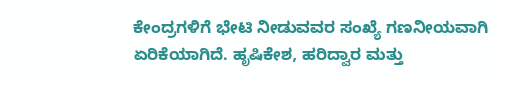ಕೇಂದ್ರಗಳಿಗೆ ಭೇಟಿ ನೀಡುವವರ ಸಂಖ್ಯೆ ಗಣನೀಯವಾಗಿ ಏರಿಕೆಯಾಗಿದೆ. ಹೃಷಿಕೇಶ, ಹರಿದ್ವಾರ ಮತ್ತು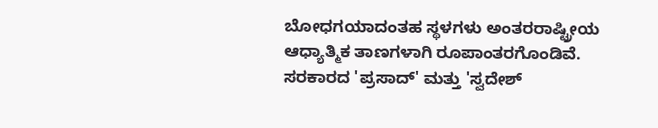ಬೋಧಗಯಾದಂತಹ ಸ್ಥಳಗಳು ಅಂತರರಾಷ್ಟ್ರೀಯ ಆಧ್ಯಾತ್ಮಿಕ ತಾಣಗಳಾಗಿ ರೂಪಾಂತರಗೊಂಡಿವೆ. ಸರಕಾರದ 'ಪ್ರಸಾದ್' ಮತ್ತು 'ಸ್ವದೇಶ್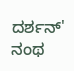ದರ್ಶನ್' ನಂಥ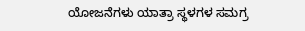ಯೋಜನೆಗಳು ಯಾತ್ರಾ ಸ್ಥಳಗಳ ಸಮಗ್ರ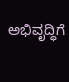ಅಭಿವೃದ್ಧಿಗೆ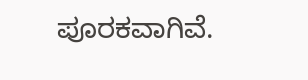ಪೂರಕವಾಗಿವೆ.